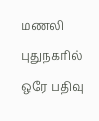மணலி புதுநகரில் ஒரே பதிவு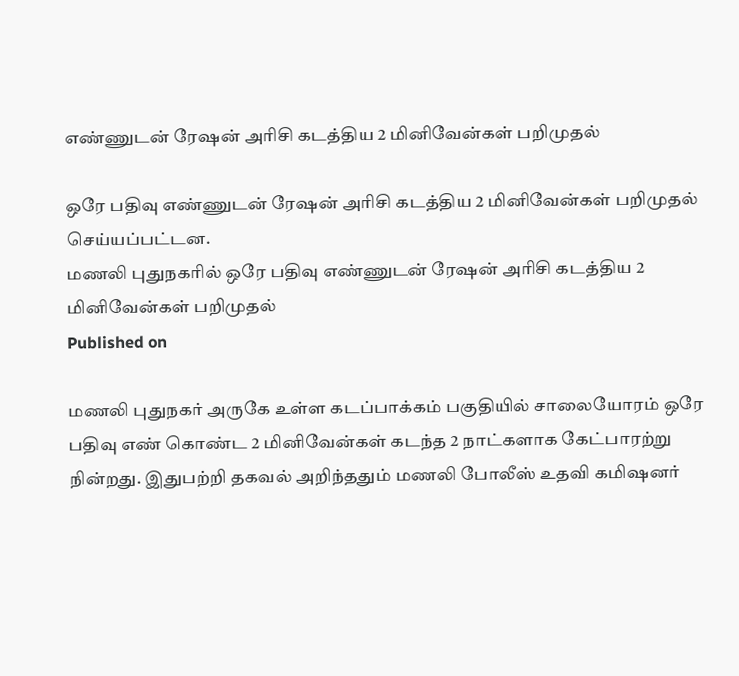எண்ணுடன் ரேஷன் அரிசி கடத்திய 2 மினிவேன்கள் பறிமுதல்

ஒரே பதிவு எண்ணுடன் ரேஷன் அரிசி கடத்திய 2 மினிவேன்கள் பறிமுதல் செய்யப்பட்டன.
மணலி புதுநகரில் ஒரே பதிவு எண்ணுடன் ரேஷன் அரிசி கடத்திய 2 மினிவேன்கள் பறிமுதல்
Published on

மணலி புதுநகர் அருகே உள்ள கடப்பாக்கம் பகுதியில் சாலையோரம் ஒரே பதிவு எண் கொண்ட 2 மினிவேன்கள் கடந்த 2 நாட்களாக கேட்பாரற்று நின்றது. இதுபற்றி தகவல் அறிந்ததும் மணலி போலீஸ் உதவி கமிஷனர்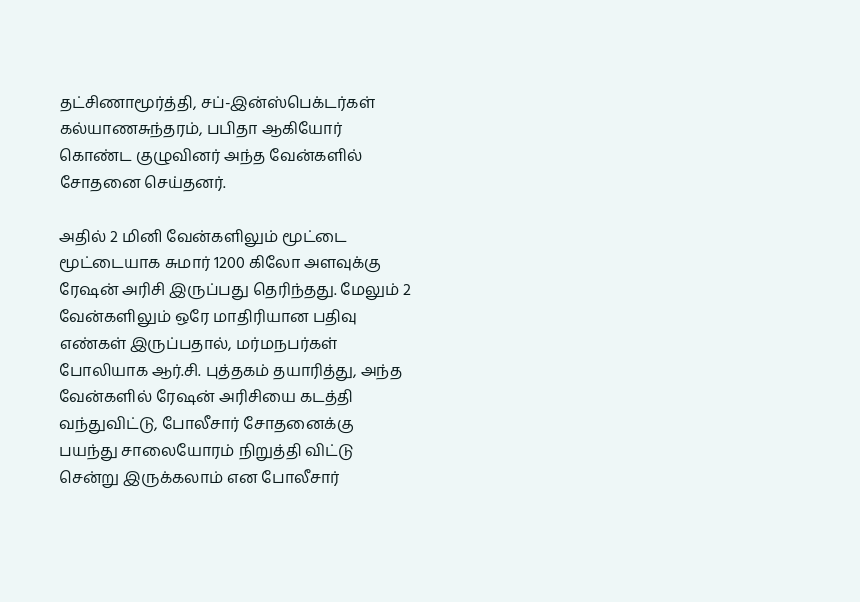தட்சிணாமூர்த்தி, சப்-இன்ஸ்பெக்டர்கள் கல்யாணசுந்தரம், பபிதா ஆகியோர் கொண்ட குழுவினர் அந்த வேன்களில் சோதனை செய்தனர்.

அதில் 2 மினி வேன்களிலும் மூட்டை மூட்டையாக சுமார் 1200 கிலோ அளவுக்கு ரேஷன் அரிசி இருப்பது தெரிந்தது. மேலும் 2 வேன்களிலும் ஒரே மாதிரியான பதிவு எண்கள் இருப்பதால், மர்மநபர்கள் போலியாக ஆர்.சி. புத்தகம் தயாரித்து, அந்த வேன்களில் ரேஷன் அரிசியை கடத்தி வந்துவிட்டு, போலீசார் சோதனைக்கு பயந்து சாலையோரம் நிறுத்தி விட்டு சென்று இருக்கலாம் என போலீசார்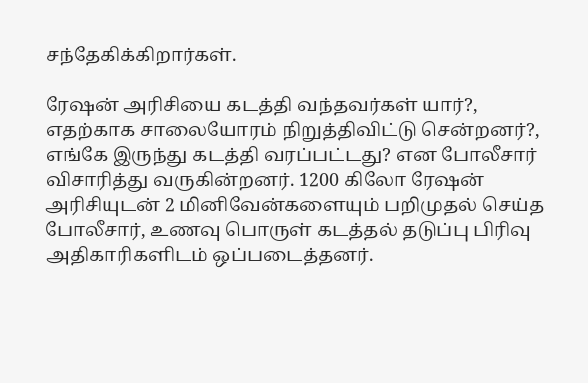சந்தேகிக்கிறார்கள்.

ரேஷன் அரிசியை கடத்தி வந்தவர்கள் யார்?, எதற்காக சாலையோரம் நிறுத்திவிட்டு சென்றனர்?, எங்கே இருந்து கடத்தி வரப்பட்டது? என போலீசார் விசாரித்து வருகின்றனர். 1200 கிலோ ரேஷன் அரிசியுடன் 2 மினிவேன்களையும் பறிமுதல் செய்த போலீசார், உணவு பொருள் கடத்தல் தடுப்பு பிரிவு அதிகாரிகளிடம் ஒப்படைத்தனர்.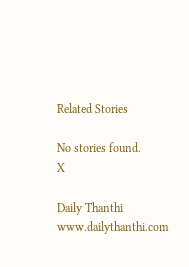Related Stories

No stories found.
X

Daily Thanthi
www.dailythanthi.com